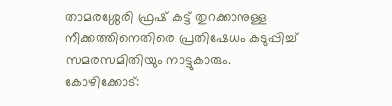താമരശ്ശേരി ഫ്രഷ് കട്ട് തുറക്കാനുള്ള നീക്കത്തിനെതിരെ പ്രതിഷേധം കടുപ്പിച്ച് സമരസമിതിയും നാട്ടുകാരും.
കോഴിക്കോട്: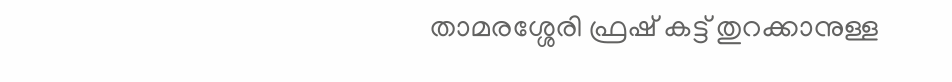താമരശ്ശേരി ഫ്രഷ് കട്ട് തുറക്കാനുള്ള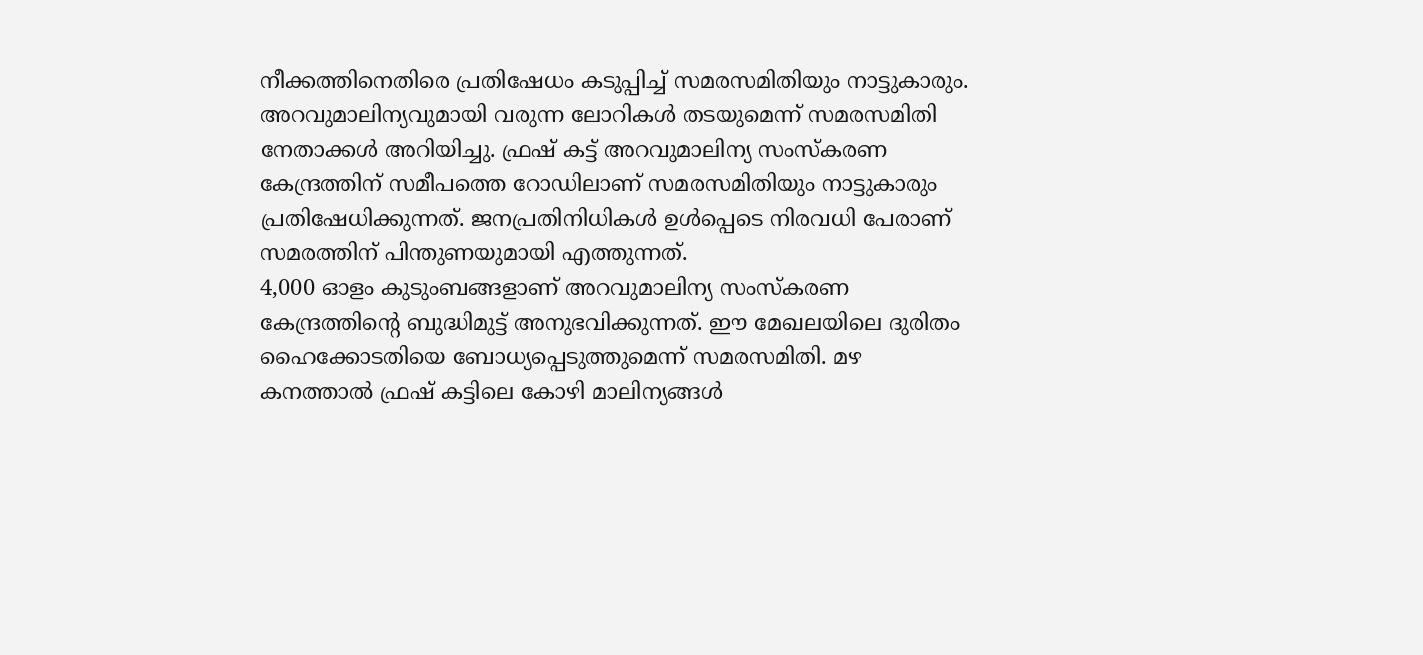നീക്കത്തിനെതിരെ പ്രതിഷേധം കടുപ്പിച്ച് സമരസമിതിയും നാട്ടുകാരും. അറവുമാലിന്യവുമായി വരുന്ന ലോറികൾ തടയുമെന്ന് സമരസമിതി നേതാക്കൾ അറിയിച്ചു. ഫ്രഷ് കട്ട് അറവുമാലിന്യ സംസ്കരണ കേന്ദ്രത്തിന് സമീപത്തെ റോഡിലാണ് സമരസമിതിയും നാട്ടുകാരും പ്രതിഷേധിക്കുന്നത്. ജനപ്രതിനിധികൾ ഉൾപ്പെടെ നിരവധി പേരാണ് സമരത്തിന് പിന്തുണയുമായി എത്തുന്നത്.
4,000 ഓളം കുടുംബങ്ങളാണ് അറവുമാലിന്യ സംസ്കരണ കേന്ദ്രത്തിന്റെ ബുദ്ധിമുട്ട് അനുഭവിക്കുന്നത്. ഈ മേഖലയിലെ ദുരിതം ഹൈക്കോടതിയെ ബോധ്യപ്പെടുത്തുമെന്ന് സമരസമിതി. മഴ കനത്താൽ ഫ്രഷ് കട്ടിലെ കോഴി മാലിന്യങ്ങൾ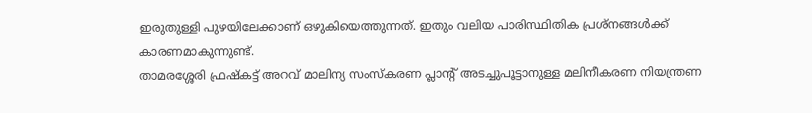ഇരുതുള്ളി പുഴയിലേക്കാണ് ഒഴുകിയെത്തുന്നത്. ഇതും വലിയ പാരിസ്ഥിതിക പ്രശ്നങ്ങൾക്ക് കാരണമാകുന്നുണ്ട്.
താമരശ്ശേരി ഫ്രഷ്കട്ട് അറവ് മാലിന്യ സംസ്കരണ പ്ലാന്റ് അടച്ചുപൂട്ടാനുള്ള മലിനീകരണ നിയന്ത്രണ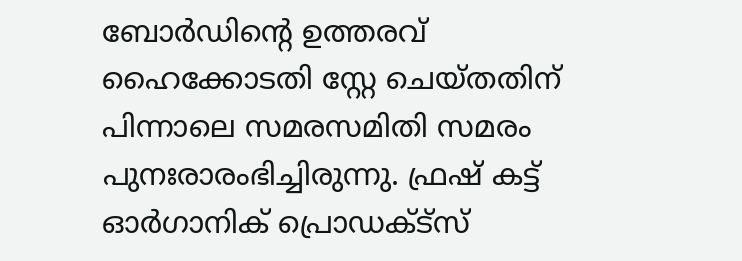ബോർഡിന്റെ ഉത്തരവ് ഹൈക്കോടതി സ്റ്റേ ചെയ്തതിന് പിന്നാലെ സമരസമിതി സമരം പുനഃരാരംഭിച്ചിരുന്നു. ഫ്രഷ് കട്ട് ഓർഗാനിക് പ്രൊഡക്ട്സ്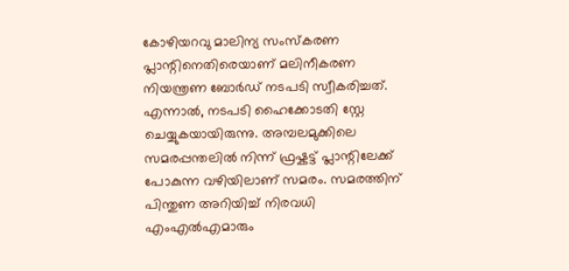കോഴിയറവു മാലിന്യ സംസ്കരണ പ്ലാന്റിനെതിരെയാണ് മലിനീകരണ നിയന്ത്രണ ബോർഡ് നടപടി സ്വീകരിച്ചത്. എന്നാൽ, നടപടി ഹൈക്കോടതി സ്റ്റേ ചെയ്യുകയായിരുന്നു. അമ്പലമുക്കിലെ സമരപ്പന്തലിൽ നിന്ന് ഫ്രഷ്കട്ട് പ്ലാന്റിലേക്ക് പോകുന്ന വഴിയിലാണ് സമരം. സമരത്തിന് പിന്തുണ അറിയിച്ച് നിരവധി എംഎൽഎമാരും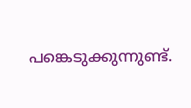പങ്കെടുക്കുന്നുണ്ട്.